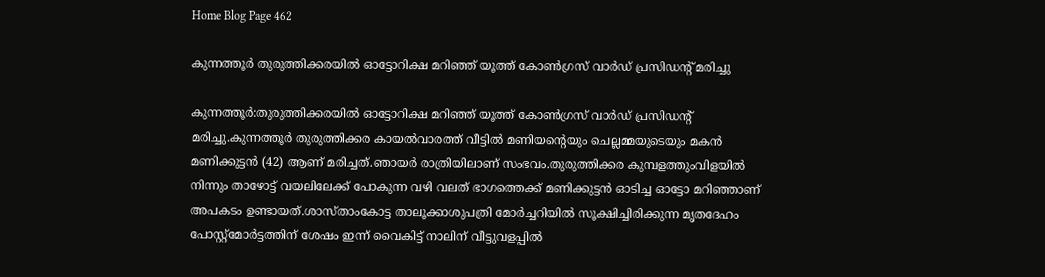Home Blog Page 462

കുന്നത്തൂർ തുരുത്തിക്കരയിൽ ഓട്ടോറിക്ഷ മറിഞ്ഞ് യൂത്ത് കോൺഗ്രസ് വാർഡ് പ്രസിഡൻ്റ് മരിച്ചു

കുന്നത്തൂർ:തുരുത്തിക്കരയിൽ ഓട്ടോറിക്ഷ മറിഞ്ഞ് യൂത്ത് കോൺഗ്രസ് വാർഡ് പ്രസിഡൻ്റ് മരിച്ചു.കുന്നത്തൂർ തുരുത്തിക്കര കായൽവാരത്ത് വീട്ടിൽ മണിയൻ്റെയും ചെല്ലമ്മയുടെയും മകൻ മണിക്കുട്ടൻ (42) ആണ് മരിച്ചത്.ഞായർ രാത്രിയിലാണ് സംഭവം.തുരുത്തിക്കര കുമ്പളത്തുംവിളയിൽ നിന്നും താഴോട്ട് വയലിലേക്ക് പോകുന്ന വഴി വലത് ഭാഗത്തെക്ക് മണിക്കുട്ടൻ ഓടിച്ച ഓട്ടോ മറിഞ്ഞാണ് അപകടം ഉണ്ടായത്.ശാസ്താംകോട്ട താലൂക്കാശുപത്രി മോർച്ചറിയിൽ സൂക്ഷിച്ചിരിക്കുന്ന മൃതദേഹം പോസ്റ്റ്മോർട്ടത്തിന് ശേഷം ഇന്ന് വൈകിട്ട് നാലിന് വീട്ടുവളപ്പിൽ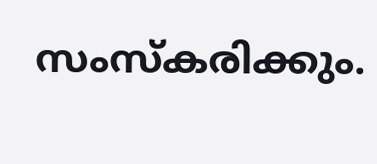സംസ്കരിക്കും.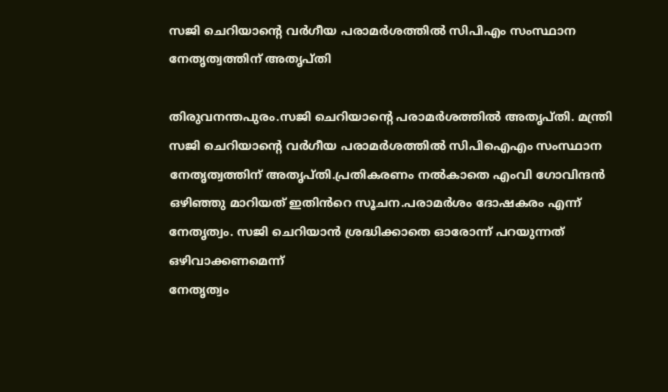സജി ചെറിയാന്റെ വർഗീയ പരാമർശത്തിൽ സിപിഎം സംസ്ഥാന നേതൃത്വത്തിന് അതൃപ്തി

തിരുവനന്തപുരം.സജി ചെറിയാന്റെ പരാമർശത്തിൽ അതൃപ്തി. മന്ത്രി സജി ചെറിയാന്റെ വർഗീയ പരാമർശത്തിൽ സിപിഐഎം സംസ്ഥാന നേതൃത്വത്തിന് അതൃപ്തി.പ്രതികരണം നൽകാതെ എംവി ഗോവിന്ദൻ ഒഴിഞ്ഞു മാറിയത് ഇതിൻറെ സൂചന.പരാമർശം ദോഷകരം എന്ന് നേതൃത്വം. സജി ചെറിയാൻ ശ്രദ്ധിക്കാതെ ഓരോന്ന് പറയുന്നത് ഒഴിവാക്കണമെന്ന്
നേതൃത്വം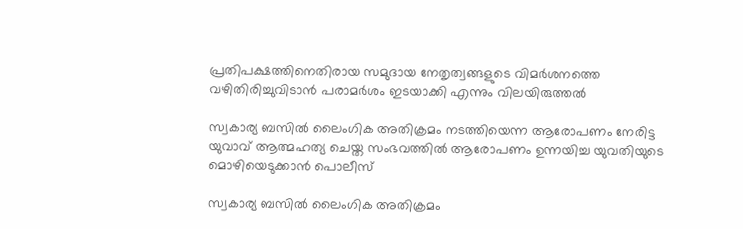പ്രതിപക്ഷത്തിനെതിരായ സമുദായ നേതൃത്വങ്ങളുടെ വിമർശനത്തെ വഴിതിരിച്ചുവിടാൻ പരാമർശം ഇടയാക്കി എന്നും വിലയിരുത്തൽ

സ്വകാര്യ ബസില്‍ ലൈംഗിക അതിക്രമം നടത്തിയെന്ന ആരോപണം നേരിട്ട യുവാവ് ആത്മഹത്യ ചെയ്ത സംഭവത്തില്‍ ആരോപണം ഉന്നയിച്ച യുവതിയുടെ മൊഴിയെടുക്കാന്‍ പൊലീസ്

സ്വകാര്യ ബസില്‍ ലൈംഗിക അതിക്രമം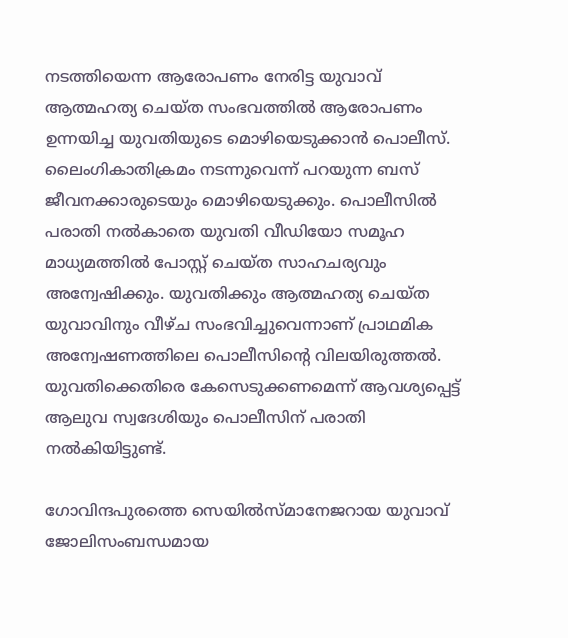നടത്തിയെന്ന ആരോപണം നേരിട്ട യുവാവ് ആത്മഹത്യ ചെയ്ത സംഭവത്തില്‍ ആരോപണം ഉന്നയിച്ച യുവതിയുടെ മൊഴിയെടുക്കാന്‍ പൊലീസ്. ലൈംഗികാതിക്രമം നടന്നുവെന്ന് പറയുന്ന ബസ് ജീവനക്കാരുടെയും മൊഴിയെടുക്കും. പൊലീസില്‍ പരാതി നല്‍കാതെ യുവതി വീഡിയോ സമൂഹ മാധ്യമത്തില്‍ പോസ്റ്റ് ചെയ്ത സാഹചര്യവും അന്വേഷിക്കും. യുവതിക്കും ആത്മഹത്യ ചെയ്ത യുവാവിനും വീഴ്ച സംഭവിച്ചുവെന്നാണ് പ്രാഥമിക അന്വേഷണത്തിലെ പൊലീസിന്‍റെ വിലയിരുത്തല്‍. യുവതിക്കെതിരെ കേസെടുക്കണമെന്ന് ആവശ്യപ്പെട്ട് ആലുവ സ്വദേശിയും പൊലീസിന് പരാതി നല്‍കിയിട്ടുണ്ട്.

ഗോവിന്ദപുരത്തെ സെയിൽസ്‌മാനേജറായ യുവാവ് ജോലിസംബന്ധമായ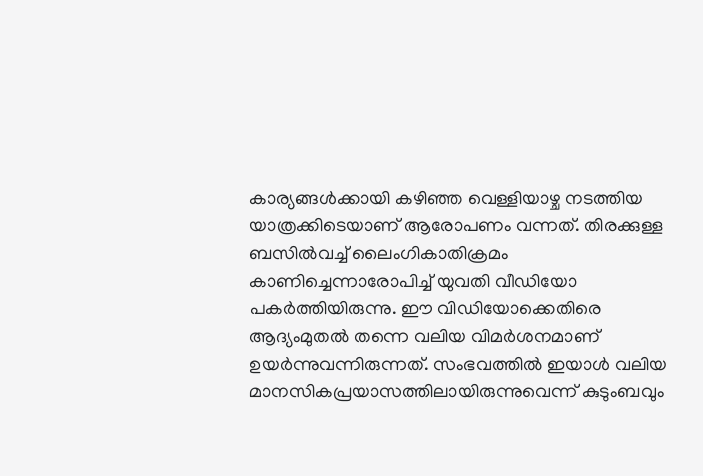കാര്യങ്ങൾക്കായി കഴിഞ്ഞ വെള്ളിയാഴ്ച നടത്തിയ യാത്രക്കിടെയാണ് ആരോപണം വന്നത്. തിരക്കുള്ള ബസിൽവച്ച് ലൈംഗികാതിക്രമം കാണിച്ചെന്നാരോപിച്ച് യുവതി വീഡിയോ പകർത്തിയിരുന്നു. ഈ വിഡിയോക്കെതിരെ ആദ്യംമുതല്‍ തന്നെ വലിയ വിമര്‍ശനമാണ് ഉയര്‍ന്നുവന്നിരുന്നത്. സംഭവത്തില്‍ ഇയാള്‍ വലിയ മാനസികപ്രയാസത്തിലായിരുന്നുവെന്ന് കുടുംബവും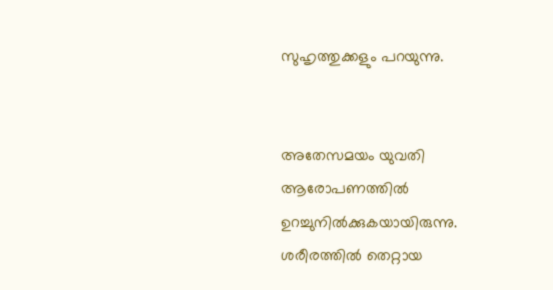സുഹൃത്തുക്കളും പറയുന്നു.


അതേസമയം യുവതി ആരോപണത്തില്‍ ഉറച്ചുനില്‍ക്കുകയായിരുന്നു. ശരീരത്തില്‍ തെറ്റായ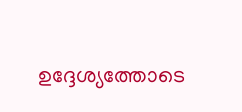ഉദ്ദേശ്യത്തോടെ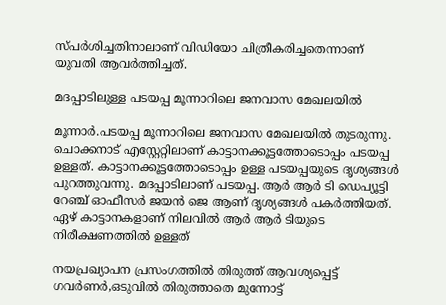സ്പര്‍ശിച്ചതിനാലാണ് വിഡിയോ ചിത്രീകരിച്ചതെന്നാണ് യുവതി ആവര്‍ത്തിച്ചത്.

മദപ്പാടിലുള്ള പടയപ്പ മൂന്നാറിലെ ജനവാസ മേഖലയിൽ

മൂന്നാര്‍.പടയപ്പ മൂന്നാറിലെ ജനവാസ മേഖലയിൽ തുടരുന്നു. ചൊക്കനാട് എസ്റ്റേറ്റിലാണ് കാട്ടാനക്കൂട്ടത്തോടൊപ്പം പടയപ്പ ഉള്ളത്. കാട്ടാനക്കൂട്ടത്തോടൊപ്പം ഉള്ള പടയപ്പയുടെ ദൃശ്യങ്ങൾ പുറത്തുവന്നു. മദപ്പാടിലാണ് പടയപ്പ. ആർ ആർ ടി ഡെപ്യൂട്ടി റേഞ്ച് ഓഫീസർ ജയൻ ജെ ആണ് ദൃശ്യങ്ങൾ പകർത്തിയത്. ഏഴ് കാട്ടാനകളാണ് നിലവിൽ ആർ ആർ ടിയുടെ നിരീക്ഷണത്തിൽ ഉള്ളത്

നയപ്രഖ്യാപന പ്രസംഗത്തിൽ തിരുത്ത് ആവശ്യപ്പെട്ട് ഗവർണർ,ഒടുവില്‍ തിരുത്താതെ മുന്നോട്ട്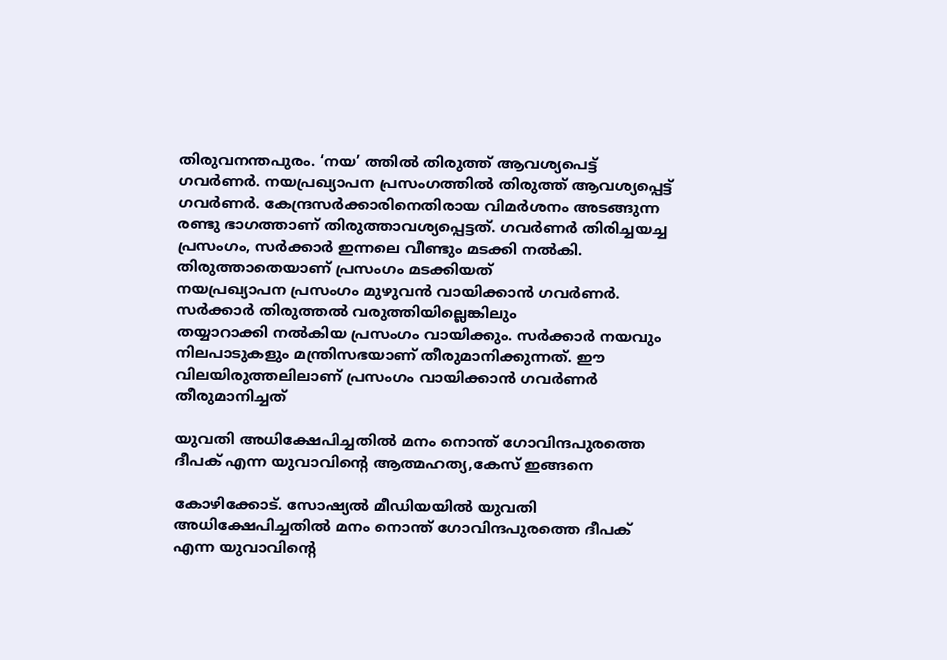തിരുവനന്തപുരം. ‘നയ’ ത്തിൽ തിരുത്ത് ആവശ്യപെട്ട് ഗവർണർ. നയപ്രഖ്യാപന പ്രസംഗത്തിൽ തിരുത്ത് ആവശ്യപ്പെട്ട് ഗവർണർ. കേന്ദ്രസർക്കാരിനെതിരായ വിമർശനം അടങ്ങുന്ന രണ്ടു ഭാഗത്താണ് തിരുത്താവശ്യപ്പെട്ടത്. ഗവർണർ തിരിച്ചയച്ച പ്രസംഗം, സർക്കാർ ഇന്നലെ വീണ്ടും മടക്കി നൽകി. തിരുത്താതെയാണ് പ്രസംഗം മടക്കിയത്
നയപ്രഖ്യാപന പ്രസംഗം മുഴുവൻ വായിക്കാൻ ഗവർണർ. സർക്കാർ തിരുത്തൽ വരുത്തിയില്ലെങ്കിലും
തയ്യാറാക്കി നൽകിയ പ്രസംഗം വായിക്കും. സർക്കാർ നയവും നിലപാടുകളും മന്ത്രിസഭയാണ് തീരുമാനിക്കുന്നത്. ഈ വിലയിരുത്തലിലാണ് പ്രസംഗം വായിക്കാൻ ഗവർണർ തീരുമാനിച്ചത്

യുവതി അധിക്ഷേപിച്ചതില്‍ മനം നൊന്ത് ഗോവിന്ദപുരത്തെ ദീപക് എന്ന യുവാവിന്‍റെ ആത്മഹത്യ,കേസ് ഇങ്ങനെ

കോഴിക്കോട്. സോഷ്യല്‍ മീഡിയയില്‍ യുവതി അധിക്ഷേപിച്ചതില്‍ മനം നൊന്ത് ഗോവിന്ദപുരത്തെ ദീപക് എന്ന യുവാവിന്‍റെ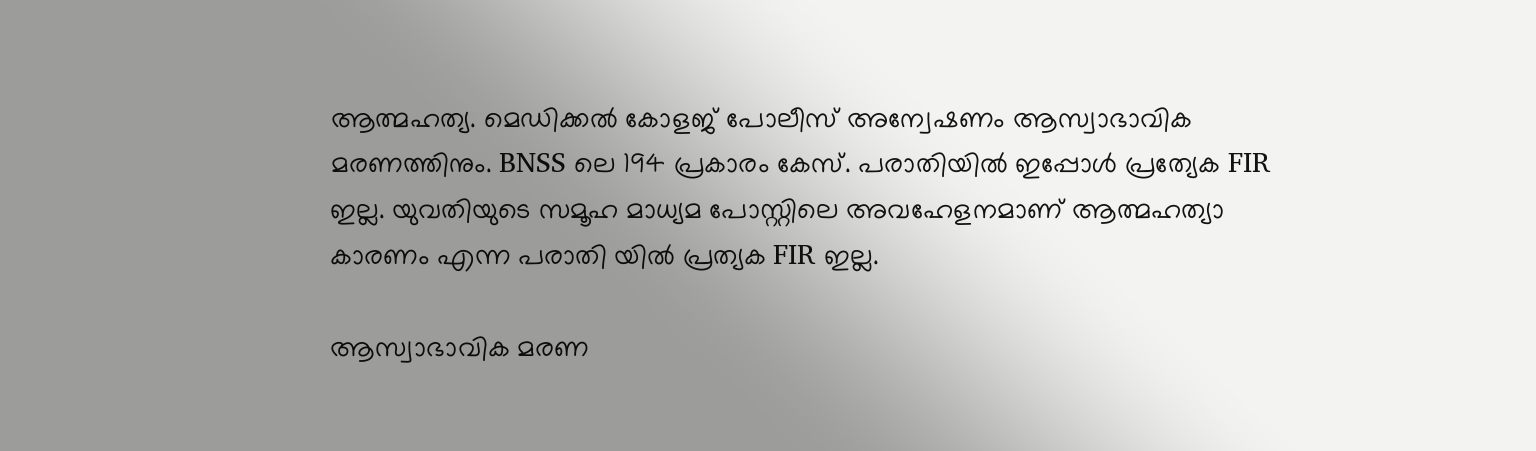ആത്മഹത്യ. മെഡിക്കൽ കോളജ് പോലീസ് അന്വേഷണം ആസ്വാഭാവിക മരണത്തിനും. BNSS ലെ 194 പ്രകാരം കേസ്. പരാതിയിൽ ഇപ്പോൾ പ്രത്യേക FIR ഇല്ല. യുവതിയുടെ സമൂഹ മാധ്യമ പോസ്റ്റിലെ അവഹേളനമാണ് ആത്മഹത്യാ കാരണം എന്ന പരാതി യിൽ പ്രത്യക FIR ഇല്ല.

ആസ്വാഭാവിക മരണ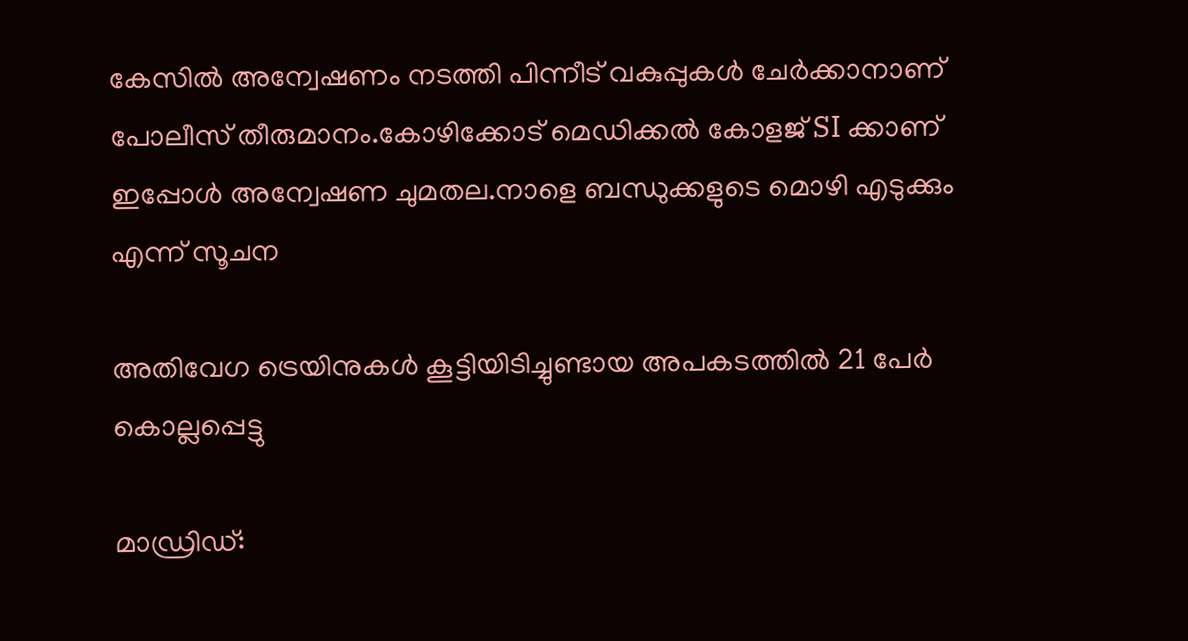കേസിൽ അന്വേഷണം നടത്തി പിന്നീട് വകുപ്പുകൾ ചേർക്കാനാണ് പോലീസ് തീരുമാനം.കോഴിക്കോട് മെഡിക്കൽ കോളജ് SI ക്കാണ് ഇപ്പോൾ അന്വേഷണ ചുമതല.നാളെ ബന്ധുക്കളുടെ മൊഴി എടുക്കും എന്ന് സൂചന

അതിവേഗ ട്രെയിനുകൾ കൂട്ടിയിടിച്ചുണ്ടായ അപകടത്തിൽ 21 പേർ കൊല്ലപ്പെട്ടു

മാഡ്രിഡ്: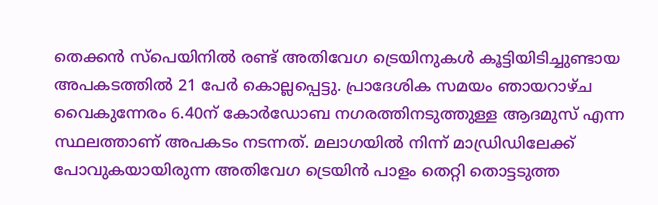തെക്കൻ സ്പെയിനിൽ രണ്ട് അതിവേഗ ട്രെയിനുകൾ കൂട്ടിയിടിച്ചുണ്ടായ അപകടത്തിൽ 21 പേർ കൊല്ലപ്പെട്ടു. പ്രാദേശിക സമയം ഞായറാഴ്ച വൈകുന്നേരം 6.40ന് കോർഡോബ നഗരത്തിനടുത്തുള്ള ആദമുസ് എന്ന സ്ഥലത്താണ് അപകടം നടന്നത്. മലാഗയിൽ നിന്ന് മാഡ്രിഡിലേക്ക് പോവുകയായിരുന്ന അതിവേഗ ട്രെയിൻ പാളം തെറ്റി തൊട്ടടുത്ത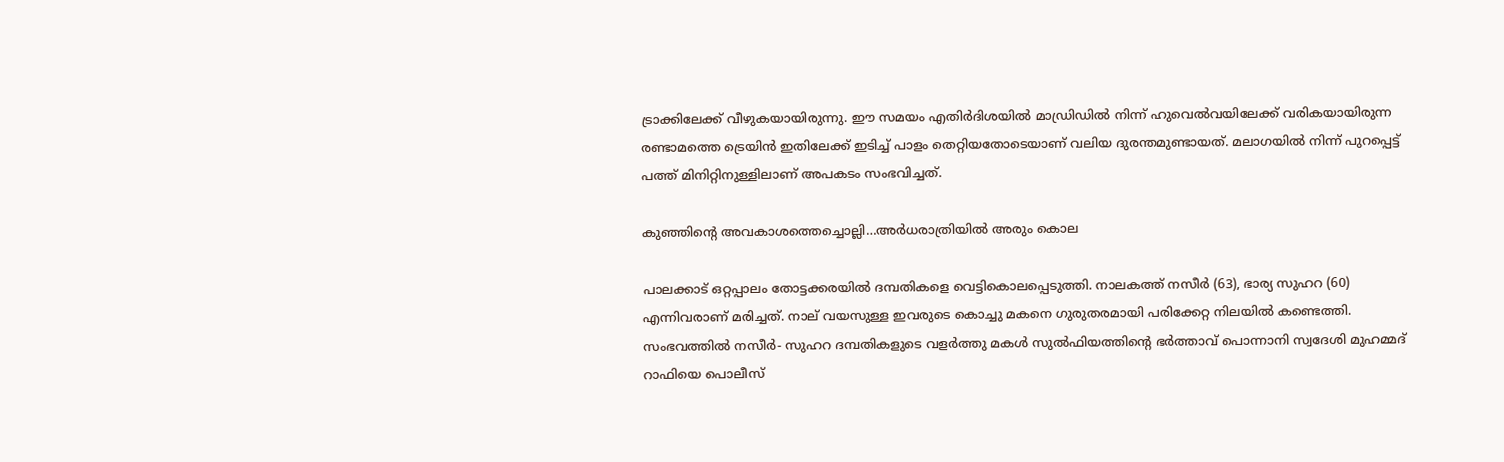ട്രാക്കിലേക്ക് വീഴുകയായിരുന്നു. ഈ സമയം എതിർദിശയിൽ മാഡ്രിഡിൽ നിന്ന് ഹുവെൽവയിലേക്ക് വരികയായിരുന്ന രണ്ടാമത്തെ ട്രെയിൻ ഇതിലേക്ക് ഇടിച്ച് പാളം തെറ്റിയതോടെയാണ് വലിയ ദുരന്തമുണ്ടായത്. മലാഗയിൽ നിന്ന് പുറപ്പെട്ട് പത്ത് മിനിറ്റിനുള്ളിലാണ് അപകടം സംഭവിച്ചത്.

കുഞ്ഞിന്‍റെ അവകാശത്തെച്ചൊല്ലി…അര്‍ധരാത്രിയിൽ അരും കൊല

പാലക്കാട്‌ ഒറ്റപ്പാലം തോട്ടക്കരയിൽ ദമ്പതികളെ വെട്ടികൊലപ്പെടുത്തി. നാലകത്ത് നസീർ (63), ഭാര്യ സുഹറ (60) എന്നിവരാണ് മരിച്ചത്. നാല് വയസുള്ള ഇവരുടെ കൊച്ചു മകനെ ഗുരുതരമായി പരിക്കേറ്റ നിലയിൽ കണ്ടെത്തി. സംഭവത്തിൽ നസീർ- സുഹറ ദമ്പതികളുടെ വളർത്തു മകൾ സുൽഫിയത്തിന്റെ ഭർത്താവ് പൊന്നാനി സ്വദേശി മുഹമ്മദ് റാഫിയെ പൊലീസ്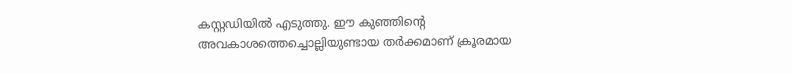കസ്റ്റഡിയിൽ എടുത്തു. ഈ കുഞ്ഞിന്‍റെ അവകാശത്തെച്ചൊല്ലിയുണ്ടായ തര്‍ക്കമാണ് ക്രൂരമായ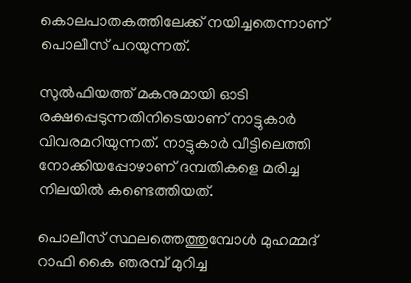കൊലപാതകത്തിലേക്ക് നയിച്ചതെന്നാണ് പൊലീസ് പറയുന്നത്.

സുൽഫിയത്ത് മകനുമായി ഓടി രക്ഷപ്പെടുന്നതിനിടെയാണ് നാട്ടുകാർ വിവരമറിയുന്നത്. നാട്ടുകാർ വീട്ടിലെത്തി നോക്കിയപ്പോഴാണ് ദമ്പതികളെ മരിച്ച നിലയിൽ കണ്ടെത്തിയത്.

പൊലീസ് സ്ഥലത്തെത്തുമ്പോൾ മുഹമ്മദ് റാഫി കൈ ഞരമ്പ് മുറിച്ച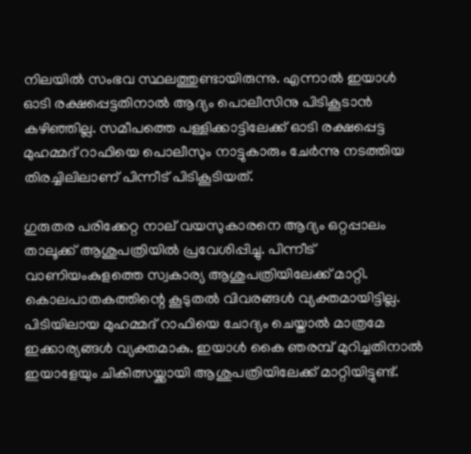നിലയിൽ സംഭവ സ്ഥലത്തുണ്ടായിരുന്നു. എന്നാൽ ഇയാൾ ഓടി രക്ഷപ്പെട്ടതിനാൽ ആദ്യം പൊലീസിനു പിടികൂടാൻ കഴിഞ്ഞില്ല. സമീപത്തെ പള്ളിക്കാട്ടിലേക്ക് ഓടി രക്ഷപ്പെട്ട മുഹമ്മദ് റാഫിയെ പൊലീസും നാട്ടുകാരും ചേർന്നു നടത്തിയ തിരച്ചിലിലാണ് പിന്നീട് പിടികൂടിയത്.

ഗുരുതര പരിക്കേറ്റ നാല് വയസുകാരനെ ആദ്യം ഒറ്റപ്പാലം താലൂക്ക് ആശുപത്രിയിൽ പ്രവേശിപ്പിച്ചു. പിന്നീട് വാണിയംകുളത്തെ സ്വകാര്യ ആശുപത്രിയിലേക്ക് മാറ്റി. കൊലപാതകത്തിന്റെ കൂടുതൽ വിവരങ്ങൾ വ്യക്തമായിട്ടില്ല. പിടിയിലായ മുഹമ്മദ് റാഫിയെ ചോദ്യം ചെയ്താൽ മാത്രമേ ഇക്കാര്യങ്ങൾ വ്യക്തമാകു. ഇയാൾ കൈ ഞരമ്പ് മുറിച്ചതിനാൽ ഇയാളേയും ചികിത്സയ്ക്കായി ആശുപത്രിയിലേക്ക് മാറ്റിയിട്ടുണ്ട്.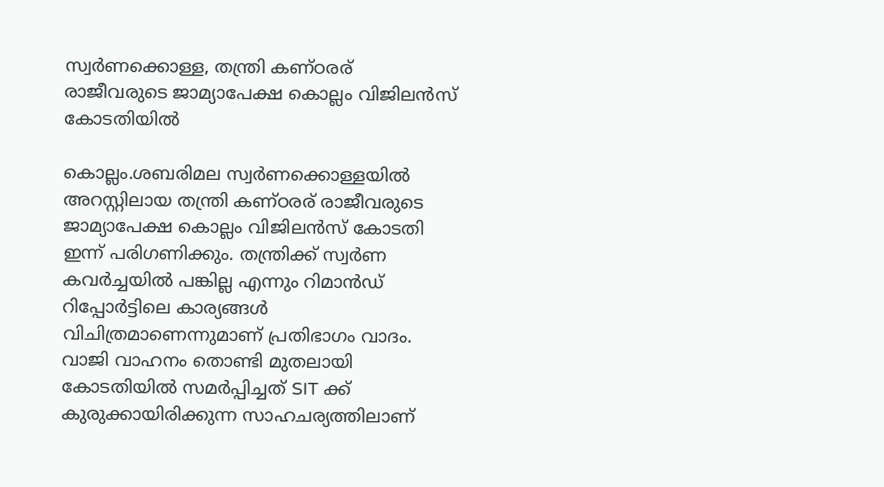സ്വർണക്കൊള്ള, തന്ത്രി കണ്ഠരര് രാജീവരുടെ ജാമ്യാപേക്ഷ കൊല്ലം വിജിലൻസ് കോടതിയില്‍

കൊല്ലം.ശബരിമല സ്വർണക്കൊള്ളയിൽ അറസ്റ്റിലായ തന്ത്രി കണ്ഠരര് രാജീവരുടെ ജാമ്യാപേക്ഷ കൊല്ലം വിജിലൻസ് കോടതി ഇന്ന് പരിഗണിക്കും. തന്ത്രിക്ക് സ്വർണ കവർച്ചയിൽ പങ്കില്ല എന്നും റിമാൻഡ് റിപ്പോർട്ടിലെ കാര്യങ്ങൾ വിചിത്രമാണെന്നുമാണ് പ്രതിഭാഗം വാദം. വാജി വാഹനം തൊണ്ടി മുതലായി കോടതിയിൽ സമർപ്പിച്ചത് SIT ക്ക് കുരുക്കായിരിക്കുന്ന സാഹചര്യത്തിലാണ്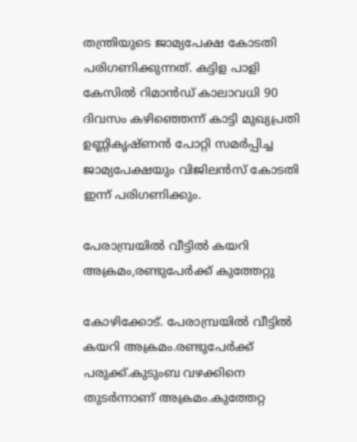തന്ത്രിയുടെ ജാമ്യപേക്ഷ കോടതി പരിഗണിക്കുന്നത്. കട്ടിള പാളി കേസിൽ റിമാൻഡ് കാലാവധി 90 ദിവസം കഴിഞ്ഞെന്ന് കാട്ടി മുഖ്യപ്രതി ഉണ്ണികൃഷ്ണൻ പോറ്റി സമർപ്പിച്ച ജാമ്യപേക്ഷയും വിജിലൻസ് കോടതി ഇന്ന് പരിഗണിക്കും.

പേരാമ്പ്രയിൽ വീട്ടിൽ കയറി അക്രമം,രണ്ടുപേർക്ക് കുത്തേറ്റു

കോഴിക്കോട്. പേരാമ്പ്രയിൽ വീട്ടിൽ കയറി അക്രമം.രണ്ടുപേർക്ക് പരുക്ക്.കുടുംബ വഴക്കിനെ തുടർന്നാണ് അക്രമം.കുത്തേറ്റ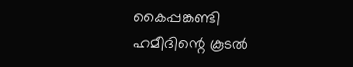കൈപ്പങ്കണ്ടി ഹമീദിന്റെ കൂടൽ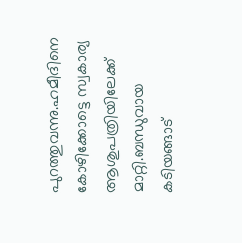പുറത്തുവന്നു.ഹമീദിനെ കോഴിക്കോട്ടെ സ്വകാര്യ ആശുപത്രിയിലേക്ക് മാറ്റി.ബന്ധുവായ കടിയങ്ങാട്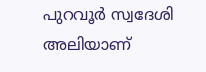പുറവൂർ സ്വദേശി അലിയാണ്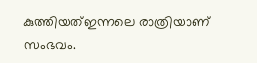കുത്തിയത്ഇന്നലെ രാത്രിയാണ് സംഭവം.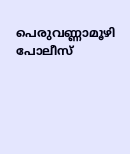പെരുവണ്ണാമൂഴി പോലീസ്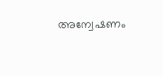അന്വേഷണം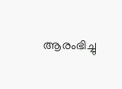ആരംഭിച്ചു